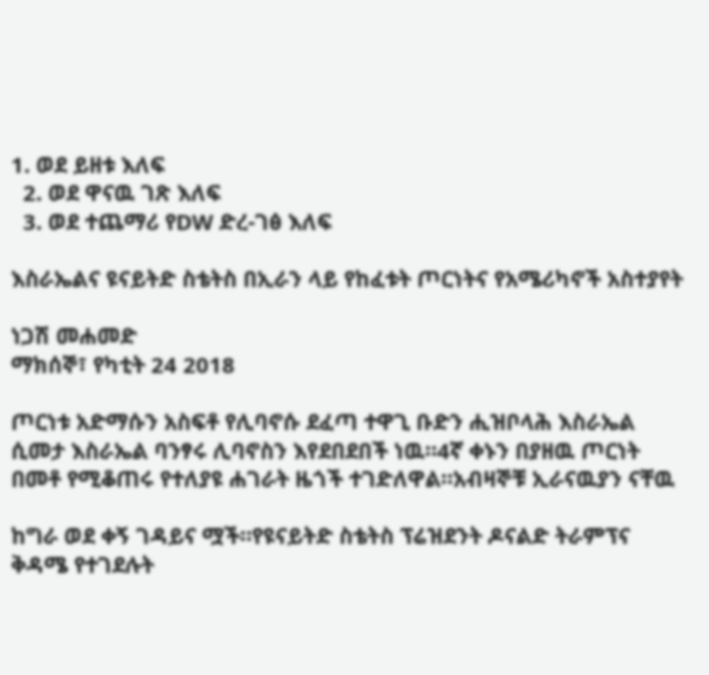1. ወደ ይዘቱ እለፍ
  2. ወደ ዋናዉ ገጽ እለፍ
  3. ወደ ተጨማሪ የDW ድረ-ገፅ እለፍ

እስራኤልና ዩናይትድ ስቴትስ በኢራን ላይ የከፈቱት ጦርነትና የአሜሪካኖች አስተያየት

ነጋሽ መሐመድ
ማክሰኞ፣ የካቲት 24 2018

ጦርነቱ አድማሱን አስፍቶ የሊባኖሱ ደፈጣ ተዋጊ ቡድን ሒዝቦላሕ እስራኤል ሲመታ እስራኤል ባንፃሩ ሊባኖስን እየደበደበች ነዉ።4ኛ ቀኑን በያዘዉ ጦርነት በመቶ የሚቆጠሩ የተለያዩ ሐገራት ዜጎች ተገድለዋል።አብዛኞቹ ኢራናዉያን ናቸዉ

ከግራ ወደ ቀኝ ገዳይና ሟች።የዩናይትድ ስቴትስ ፕሬዝደንት ዶናልድ ትራምፕና ቅዳሜ የተገደሉት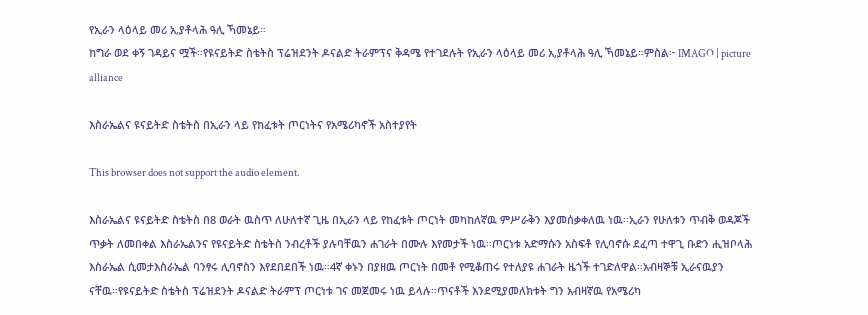የኢራን ላዕላይ መሪ አ,ያቶላሕ ዓሊ ኻመኔይ።
ከግራ ወደ ቀኝ ገዳይና ሟች።የዩናይትድ ስቴትስ ፕሬዝደንት ዶናልድ ትራምፕና ቅዳሜ የተገደሉት የኢራን ላዕላይ መሪ አ,ያቶላሕ ዓሊ ኻመኔይ።ምስል፦ IMAGO | picture alliance

እስራኤልና ዩናይትድ ስቴትስ በኢራን ላይ የከፈቱት ጦርነትና የአሜሪካኖች አስተያየት

This browser does not support the audio element.

እስራኤልና ዩናይትድ ስቴትስ በ8 ወራት ዉስጥ ለሁለተኛ ጊዜ በኢራን ላይ የከፈቱት ጦርነት መካከለኛዉ ምሥራቅን እያመሰቃቀለዉ ነዉ።ኢራን የሁለቱን ጥብቅ ወዳጆች ጥቃት ለመበቀል እስራኤልንና የዩናይትድ ስቴትስ ንብረቶች ያሉባቸዉን ሐገራት በሙሉ እየመታች ነዉ።ጦርነቱ አድማሱን አስፍቶ የሊባኖሱ ደፈጣ ተዋጊ ቡድን ሒዝቦላሕ እስራኤል ሲመታእስራኤል ባንፃሩ ሊባኖስን እየደበደበች ነዉ።4ኛ ቀኑን በያዘዉ ጦርነት በመቶ የሚቆጠሩ የተለያዩ ሐገራት ዜጎች ተገድለዋል።አብዛኞቹ ኢራናዉያን ናቸዉ።የዩናይትድ ስቴትስ ፕሬዝደንት ዶናልድ ትራምፕ ጦርነቱ ገና መጀመሩ ነዉ ይላሉ።ጥናቶች እንደሚያመለክቱት ግን አብዛኛዉ የአሜሪካ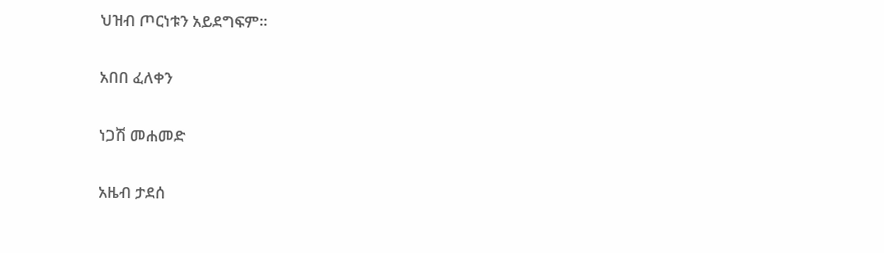ህዝብ ጦርነቱን አይደግፍም።

አበበ ፈለቀን

ነጋሽ መሐመድ

አዜብ ታደሰ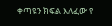ቀጣዩን ክፍል እለፈው የ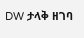DW ታላቅ ዘገባ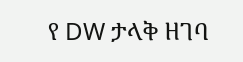የ DW ታላቅ ዘገባ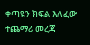ቀጣዩን ክፍል እለፈው ተጨማሪ መረጃ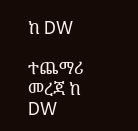ከ DW

ተጨማሪ መረጃ ከ DW